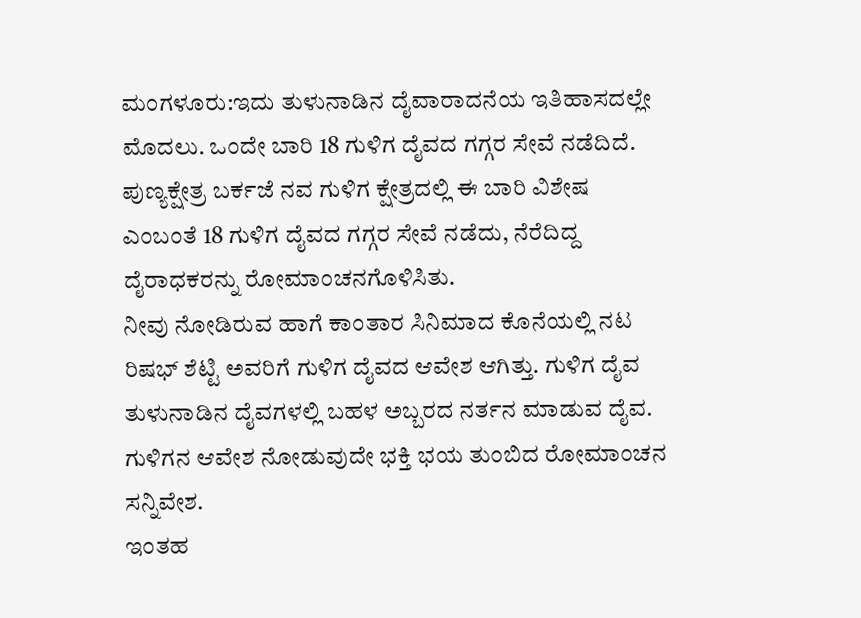ಮಂಗಳೂರು:ಇದು ತುಳುನಾಡಿನ ದೈವಾರಾದನೆಯ ಇತಿಹಾಸದಲ್ಲೇ ಮೊದಲು. ಒಂದೇ ಬಾರಿ 18 ಗುಳಿಗ ದೈವದ ಗಗ್ಗರ ಸೇವೆ ನಡೆದಿದೆ. ಪುಣ್ಯಕ್ಷೇತ್ರ ಬರ್ಕಜೆ ನವ ಗುಳಿಗ ಕ್ಷೇತ್ರದಲ್ಲಿ ಈ ಬಾರಿ ವಿಶೇಷ ಎಂಬಂತೆ 18 ಗುಳಿಗ ದೈವದ ಗಗ್ಗರ ಸೇವೆ ನಡೆದು, ನೆರೆದಿದ್ದ ದೈರಾಧಕರನ್ನು ರೋಮಾಂಚನಗೊಳಿಸಿತು.
ನೀವು ನೋಡಿರುವ ಹಾಗೆ ಕಾಂತಾರ ಸಿನಿಮಾದ ಕೊನೆಯಲ್ಲಿ ನಟ ರಿಷಭ್ ಶೆಟ್ಟಿ ಅವರಿಗೆ ಗುಳಿಗ ದೈವದ ಆವೇಶ ಆಗಿತ್ತು. ಗುಳಿಗ ದೈವ ತುಳುನಾಡಿನ ದೈವಗಳಲ್ಲಿ ಬಹಳ ಅಬ್ಬರದ ನರ್ತನ ಮಾಡುವ ದೈವ. ಗುಳಿಗನ‌ ಆವೇಶ ನೋಡುವುದೇ ಭಕ್ತಿ ಭಯ ತುಂಬಿದ ರೋಮಾಂಚನ ಸನ್ನಿವೇಶ.
ಇಂತಹ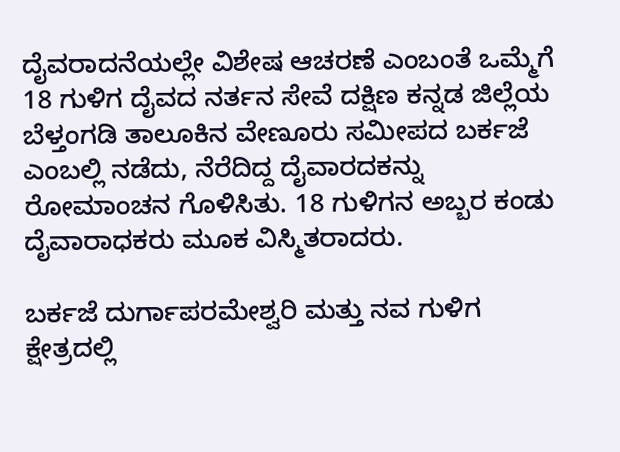ದೈವರಾದನೆಯಲ್ಲೇ ವಿಶೇಷ ಆಚರಣೆ ಎಂಬಂತೆ ಒಮ್ಮೆಗೆ 18 ಗುಳಿಗ ದೈವದ ನರ್ತನ ಸೇವೆ ದಕ್ಷಿಣ ಕನ್ನಡ ಜಿಲ್ಲೆಯ ಬೆಳ್ತಂಗಡಿ ತಾಲೂಕಿನ ವೇಣೂರು ಸಮೀಪದ ಬರ್ಕಜೆ ಎಂಬಲ್ಲಿ ನಡೆದು, ನೆರೆದಿದ್ದ ದೈವಾರದಕನ್ನು ರೋಮಾಂಚನ ಗೊಳಿಸಿತು. 18 ಗುಳಿಗನ ಅಬ್ಬರ ಕಂಡು ದೈವಾರಾಧಕರು ಮೂಕ ವಿಸ್ಮಿತರಾದರು.

ಬರ್ಕಜೆ ದುರ್ಗಾಪರಮೇಶ್ವರಿ ಮತ್ತು ನವ ಗುಳಿಗ ಕ್ಷೇತ್ರದಲ್ಲಿ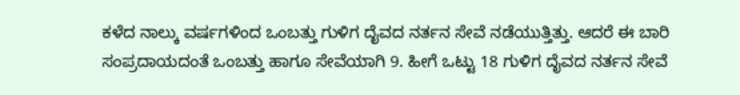ಕಳೆದ ನಾಲ್ಕು ವರ್ಷಗಳಿಂದ ಒಂಬತ್ತು ಗುಳಿಗ ದೈವದ ನರ್ತನ ಸೇವೆ ನಡೆಯುತ್ತಿತ್ತು. ಆದರೆ ಈ ಬಾರಿ ಸಂಪ್ರದಾಯದಂತೆ ಒಂಬತ್ತು ಹಾಗೂ ಸೇವೆಯಾಗಿ 9. ಹೀಗೆ ಒಟ್ಟು 18 ಗುಳಿಗ ದೈವದ ನರ್ತನ ಸೇವೆ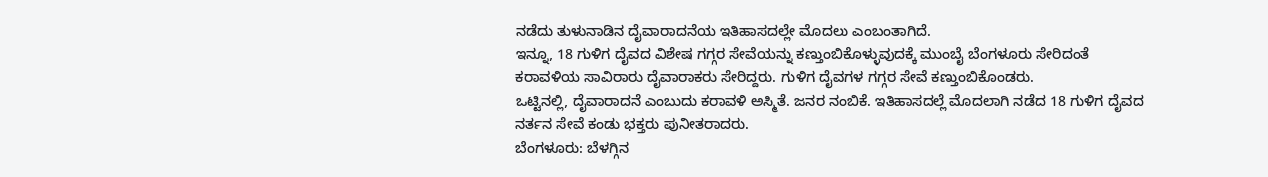ನಡೆದು ತುಳುನಾಡಿನ ದೈವಾರಾದನೆಯ ಇತಿಹಾಸದಲ್ಲೇ ಮೊದಲು ಎಂಬಂತಾಗಿದೆ.
ಇನ್ನೂ, 18 ಗುಳಿಗ ದೈವದ ವಿಶೇಷ ಗಗ್ಗರ ಸೇವೆಯನ್ನು ಕಣ್ತುಂಬಿಕೊಳ್ಳುವುದಕ್ಕೆ ಮುಂಬೈ ಬೆಂಗಳೂರು ಸೇರಿದಂತೆ ಕರಾವಳಿಯ ಸಾವಿರಾರು ದೈವಾರಾಕರು ಸೇರಿದ್ದರು. ಗುಳಿಗ ದೈವಗಳ ಗಗ್ಗರ ಸೇವೆ ಕಣ್ತುಂಬಿಕೊಂಡರು.
ಒಟ್ಟಿನಲ್ಲಿ, ದೈವಾರಾದನೆ ಎಂಬುದು ಕರಾವಳಿ ಅಸ್ಮಿತೆ. ಜನರ ನಂಬಿಕೆ. ಇತಿಹಾಸದಲ್ಲೆ ಮೊದಲಾಗಿ ನಡೆದ 18 ಗುಳಿಗ ದೈವದ ನರ್ತನ ಸೇವೆ ಕಂಡು ಭಕ್ತರು ಪುನೀತರಾದರು.
ಬೆಂಗಳೂರು: ಬೆಳಗ್ಗಿನ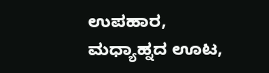ಉಪಹಾರ, ಮಧ್ಯಾಹ್ನದ ಊಟ,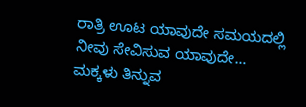ರಾತ್ರಿ ಊಟ ಯಾವುದೇ ಸಮಯದಲ್ಲಿ ನೀವು ಸೇವಿಸುವ ಯಾವುದೇ…
ಮಕ್ಕಳು ತಿನ್ನುವ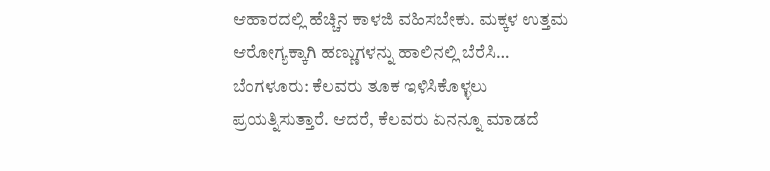ಆಹಾರದಲ್ಲಿ ಹೆಚ್ಚಿನ ಕಾಳಜಿ ವಹಿಸಬೇಕು. ಮಕ್ಕಳ ಉತ್ತಮ ಆರೋಗ್ಯಕ್ಕಾಗಿ ಹಣ್ಣುಗಳನ್ನು ಹಾಲಿನಲ್ಲಿ ಬೆರೆಸಿ…
ಬೆಂಗಳೂರು: ಕೆಲವರು ತೂಕ ಇಳಿಸಿಕೊಳ್ಳಲು ಪ್ರಯತ್ನಿಸುತ್ತಾರೆ. ಆದರೆ, ಕೆಲವರು ಏನನ್ನೂ ಮಾಡದೆ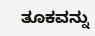ತೂಕವನ್ನು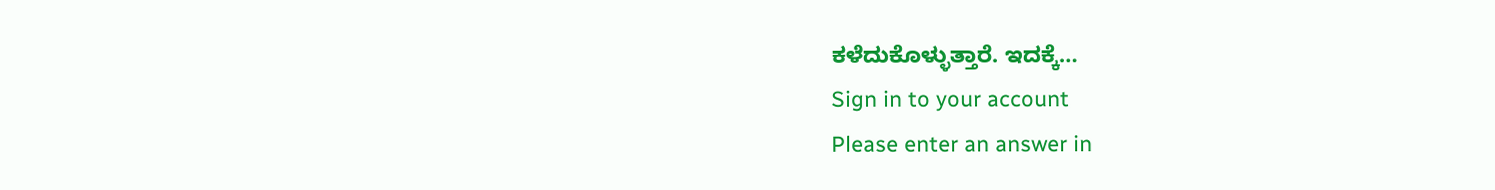ಕಳೆದುಕೊಳ್ಳುತ್ತಾರೆ. ಇದಕ್ಕೆ…
Sign in to your account
Please enter an answer in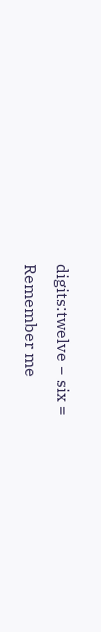digits:twelve − six =
Remember me